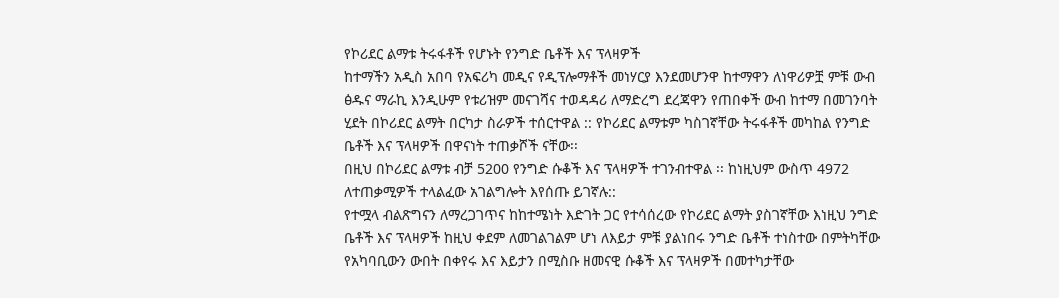የኮሪደር ልማቱ ትሩፋቶች የሆኑት የንግድ ቤቶች እና ፕላዛዎች
ከተማችን አዲስ አበባ የአፍሪካ መዲና የዲፕሎማቶች መነሃርያ እንደመሆንዋ ከተማዋን ለነዋሪዎቿ ምቹ ውብ ፅዱና ማራኪ እንዲሁም የቱሪዝም መናገሻና ተወዳዳሪ ለማድረግ ደረጃዋን የጠበቀች ውብ ከተማ በመገንባት ሂደት በኮሪደር ልማት በርካታ ስራዎች ተሰርተዋል :: የኮሪደር ልማቱም ካስገኛቸው ትሩፋቶች መካከል የንግድ ቤቶች እና ፕላዛዎች በዋናነት ተጠቃሾች ናቸው፡፡
በዚህ በኮሪደር ልማቱ ብቻ 5200 የንግድ ሱቆች እና ፕላዛዎች ተገንብተዋል ፡፡ ከነዚህም ውስጥ 4972 ለተጠቃሚዎች ተላልፈው አገልግሎት እየሰጡ ይገኛሉ::
የተሟላ ብልጽግናን ለማረጋገጥና ከከተሜነት እድገት ጋር የተሳሰረው የኮሪደር ልማት ያስገኛቸው እነዚህ ንግድ ቤቶች እና ፕላዛዎች ከዚህ ቀደም ለመገልገልም ሆነ ለእይታ ምቹ ያልነበሩ ንግድ ቤቶች ተነስተው በምትካቸው የአካባቢውን ውበት በቀየሩ እና እይታን በሚስቡ ዘመናዊ ሱቆች እና ፕላዛዎች በመተካታቸው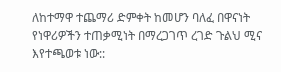ለከተማዋ ተጨማሪ ድምቀት ከመሆን ባለፈ በዋናነት የነዋሪዎችን ተጠቃሚነት በማረጋገጥ ረገድ ጉልህ ሚና እየተጫወቱ ነው::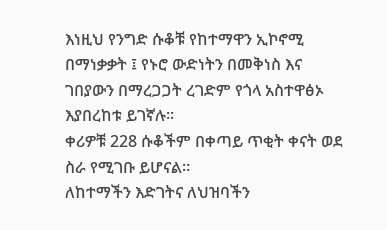እነዚህ የንግድ ሱቆቹ የከተማዋን ኢኮኖሚ በማነቃቃት ፤ የኑሮ ውድነትን በመቅነስ እና ገበያውን በማረጋጋት ረገድም የጎላ አስተዋፅኦ እያበረከቱ ይገኛሉ፡፡
ቀሪዎቹ 228 ሱቆችም በቀጣይ ጥቂት ቀናት ወደ ስራ የሚገቡ ይሆናል፡፡
ለከተማችን እድገትና ለህዝባችን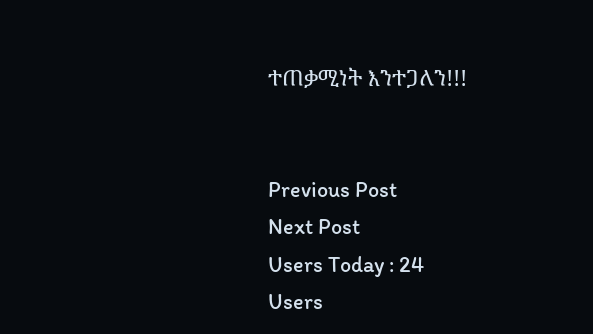ተጠቃሚነት እንተጋለን!!!


Previous Post
Next Post
Users Today : 24
Users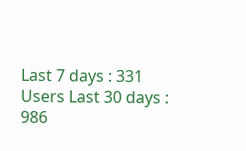Last 7 days : 331
Users Last 30 days : 986